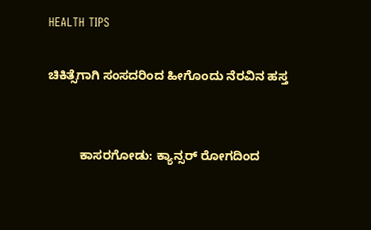HEALTH TIPS

ಚಿಕಿತ್ಸೆಗಾಗಿ ಸಂಸದರಿಂದ ಹೀಗೊಂದು ನೆರವಿನ ಹಸ್ತ


         ಕಾಸರಗೋಡು: ಕ್ಯಾನ್ಸರ್ ರೋಗದಿಂದ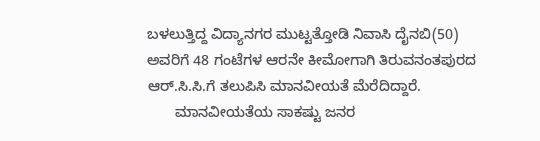ಬಳಲುತ್ತಿದ್ದ ವಿದ್ಯಾನಗರ ಮುಟ್ಟತ್ತೋಡಿ ನಿವಾಸಿ ದೈನಬಿ(50) ಅವರಿಗೆ 48 ಗಂಟೆಗಳ ಆರನೇ ಕೀಮೋಗಾಗಿ ತಿರುವನಂತಪುರದ ಆರ್.ಸಿ.ಸಿ.ಗೆ ತಲುಪಿಸಿ ಮಾನವೀಯತೆ ಮೆರೆದಿದ್ದಾರೆ.
       ಮಾನವೀಯತೆಯ ಸಾಕಷ್ಟು ಜನರ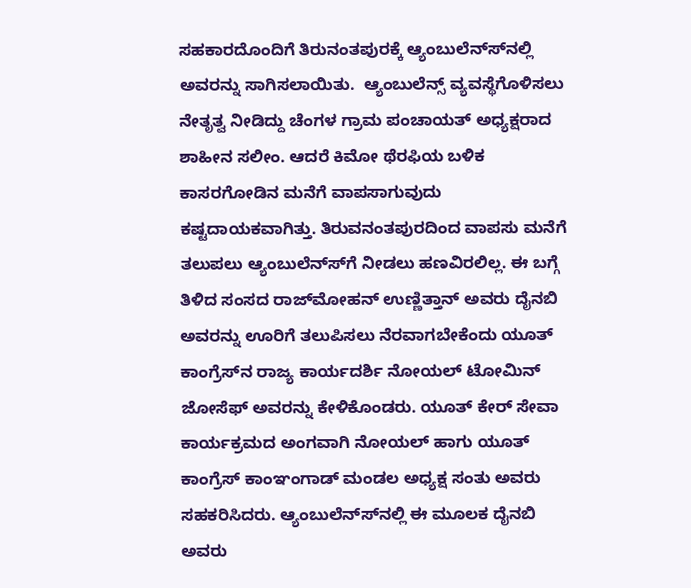ಸಹಕಾರದೊಂದಿಗೆ ತಿರುನಂತಪುರಕ್ಕೆ ಆ್ಯಂಬುಲೆನ್ಸ್‍ನಲ್ಲಿ ಅವರನ್ನು ಸಾಗಿಸಲಾಯಿತು.  ಆ್ಯಂಬುಲೆನ್ಸ್ ವ್ಯವಸ್ಥೆಗೊಳಿಸಲು ನೇತೃತ್ವ ನೀಡಿದ್ದು ಚೆಂಗಳ ಗ್ರಾಮ ಪಂಚಾಯತ್ ಅಧ್ಯಕ್ಷರಾದ ಶಾಹೀನ ಸಲೀಂ. ಆದರೆ ಕಿಮೋ ಥೆರಫಿಯ ಬಳಿಕ ಕಾಸರಗೋಡಿನ ಮನೆಗೆ ವಾಪಸಾಗುವುದು  ಕಷ್ಟದಾಯಕವಾಗಿತ್ತು. ತಿರುವನಂತಪುರದಿಂದ ವಾಪಸು ಮನೆಗೆ ತಲುಪಲು ಆ್ಯಂಬುಲೆನ್ಸ್‍ಗೆ ನೀಡಲು ಹಣವಿರಲಿಲ್ಲ. ಈ ಬಗ್ಗೆ ತಿಳಿದ ಸಂಸದ ರಾಜ್‍ಮೋಹನ್ ಉಣ್ಣಿತ್ತಾನ್ ಅವರು ದೈನಬಿ ಅವರನ್ನು ಊರಿಗೆ ತಲುಪಿಸಲು ನೆರವಾಗಬೇಕೆಂದು ಯೂತ್ ಕಾಂಗ್ರೆಸ್‍ನ ರಾಜ್ಯ ಕಾರ್ಯದರ್ಶಿ ನೋಯಲ್ ಟೋಮಿನ್ ಜೋಸೆಫ್ ಅವರನ್ನು ಕೇಳಿಕೊಂಡರು. ಯೂತ್ ಕೇರ್ ಸೇವಾ ಕಾರ್ಯಕ್ರಮದ ಅಂಗವಾಗಿ ನೋಯಲ್ ಹಾಗು ಯೂತ್ ಕಾಂಗ್ರೆಸ್ ಕಾಂಞಂಗಾಡ್ ಮಂಡಲ ಅಧ್ಯಕ್ಷ ಸಂತು ಅವರು ಸಹಕರಿಸಿದರು. ಆ್ಯಂಬುಲೆನ್ಸ್‍ನಲ್ಲಿ ಈ ಮೂಲಕ ದೈನಬಿ ಅವರು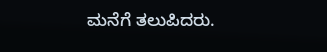ಮನೆಗೆ ತಲುಪಿದರು.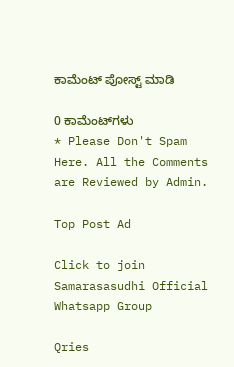ಕಾಮೆಂಟ್‌‌ ಪೋಸ್ಟ್‌ ಮಾಡಿ

0 ಕಾಮೆಂಟ್‌ಗಳು
* Please Don't Spam Here. All the Comments are Reviewed by Admin.

Top Post Ad

Click to join Samarasasudhi Official Whatsapp Group

Qries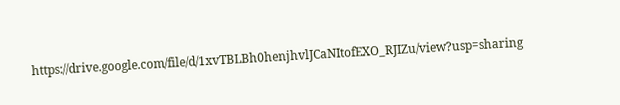https://drive.google.com/file/d/1xvTBLBh0henjhvlJCaNItofEXO_RJIZu/view?usp=sharing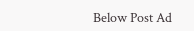Below Post Ad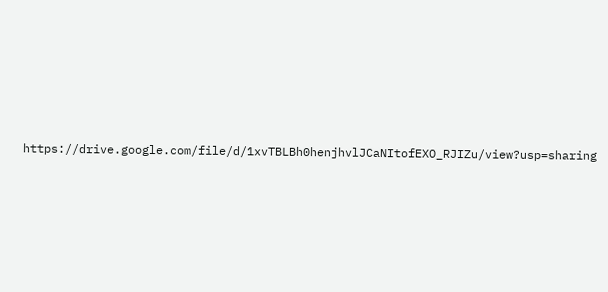https://drive.google.com/file/d/1xvTBLBh0henjhvlJCaNItofEXO_RJIZu/view?usp=sharing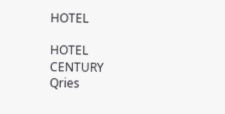HOTEL

HOTEL
CENTURY
Qries